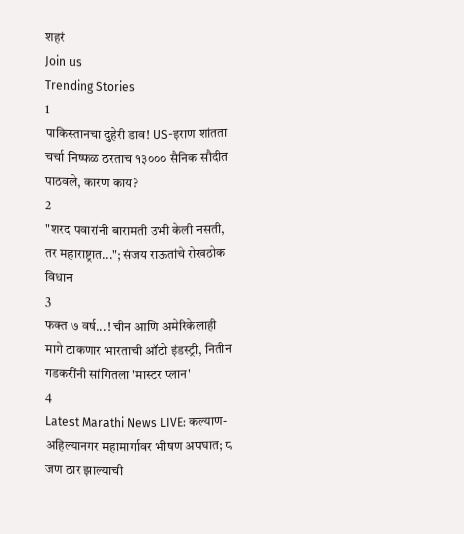शहरं
Join us
Trending Stories
1
पाकिस्तानचा दुहेरी डाव! US-इराण शांतता चर्चा निष्फळ ठरताच १३००० सैनिक सौदीत पाठवले, कारण काय?
2
"शरद पवारांनी बारामती उभी केली नसती, तर महाराष्ट्रात..."; संजय राऊतांचे रोखठोक विधान
3
फक्त ७ वर्ष...! चीन आणि अमेरिकेलाही मागे टाकणार भारताची ऑटो इंडस्ट्री, नितीन गडकरींनी सांगितला 'मास्टर प्लान'
4
Latest Marathi News LIVE: कल्याण- अहिल्यानगर महामार्गावर भीषण अपघात; ८ जण ठार झाल्याची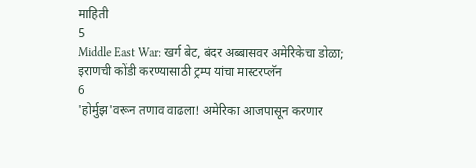माहिती
5
Middle East War: खर्ग बेट, बंदर अब्बासवर अमेरिकेचा डोळा; इराणची कोंडी करण्यासाठी ट्रम्प यांचा मास्टरप्लॅन
6
'होर्मुझ'वरून तणाव वाढला! अमेरिका आजपासून करणार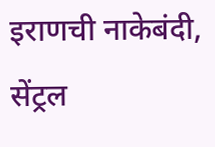इराणची नाकेबंदी, सेंट्रल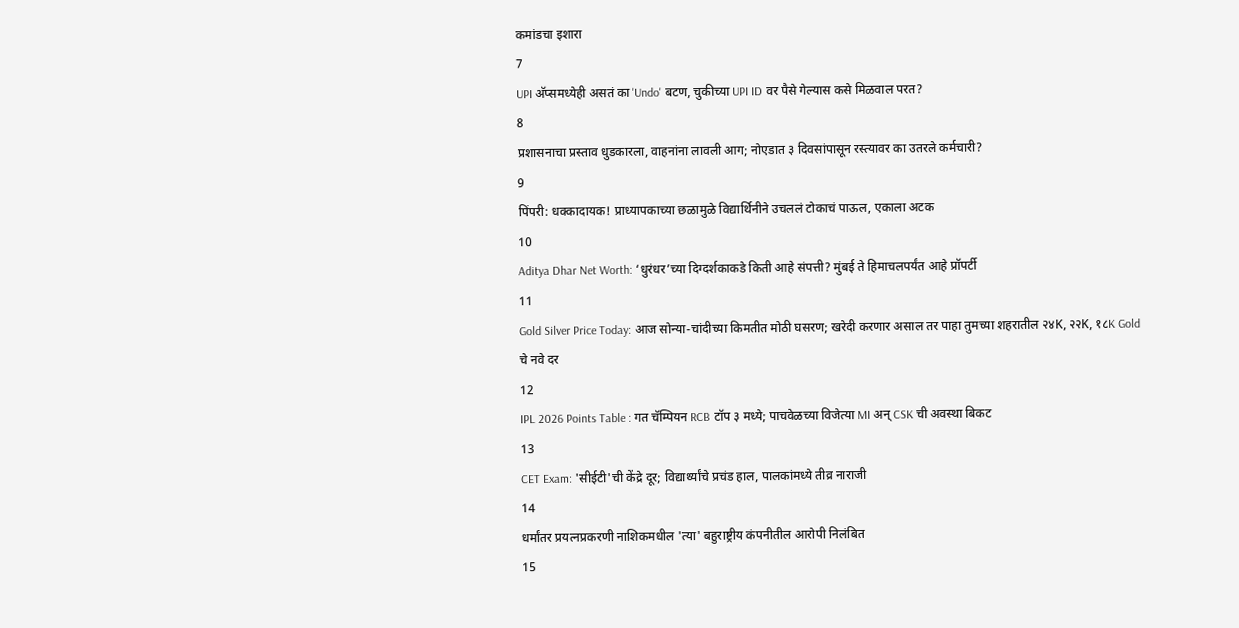कमांडचा इशारा
7
UPI अ‍ॅप्समध्येही असतं का 'Undo' बटण, चुकीच्या UPI ID वर पैसे गेल्यास कसे मिळवाल परत?
8
प्रशासनाचा प्रस्ताव धुडकारला, वाहनांना लावली आग; नोएडात ३ दिवसांपासून रस्त्यावर का उतरले कर्मचारी?
9
पिंपरी: धक्कादायक! प्राध्यापकाच्या छळामुळे विद्यार्थिनीने उचललं टोकाचं पाऊल, एकाला अटक
10
Aditya Dhar Net Worth: ‘धुरंधर’च्या दिग्दर्शकाकडे किती आहे संपत्ती? मुंबई ते हिमाचलपर्यंत आहे प्रॉपर्टी
11
Gold Silver Price Today: आज सोन्या-चांदीच्या किमतीत मोठी घसरण; खरेदी करणार असाल तर पाहा तुमच्या शहरातील २४K, २२K, १८K Gold चे नवे दर
12
IPL 2026 Points Table : गत चॅम्पियन RCB टॉप ३ मध्ये; पाचवेळच्या विजेत्या MI अन् CSK ची अवस्था बिकट
13
CET Exam: 'सीईटी'ची केंद्रे दूर; विद्यार्थ्यांचे प्रचंड हाल, पालकांमध्ये तीव्र नाराजी
14
धर्मांतर प्रयत्नप्रकरणी नाशिकमधील 'त्या' बहुराष्ट्रीय कंपनीतील आरोपी निलंबित
15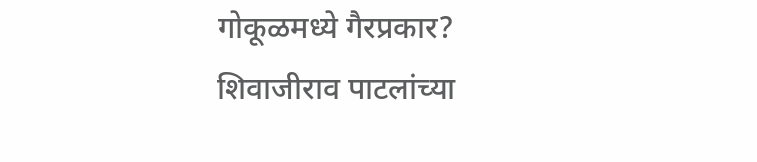गोकूळमध्ये गैरप्रकार? शिवाजीराव पाटलांच्या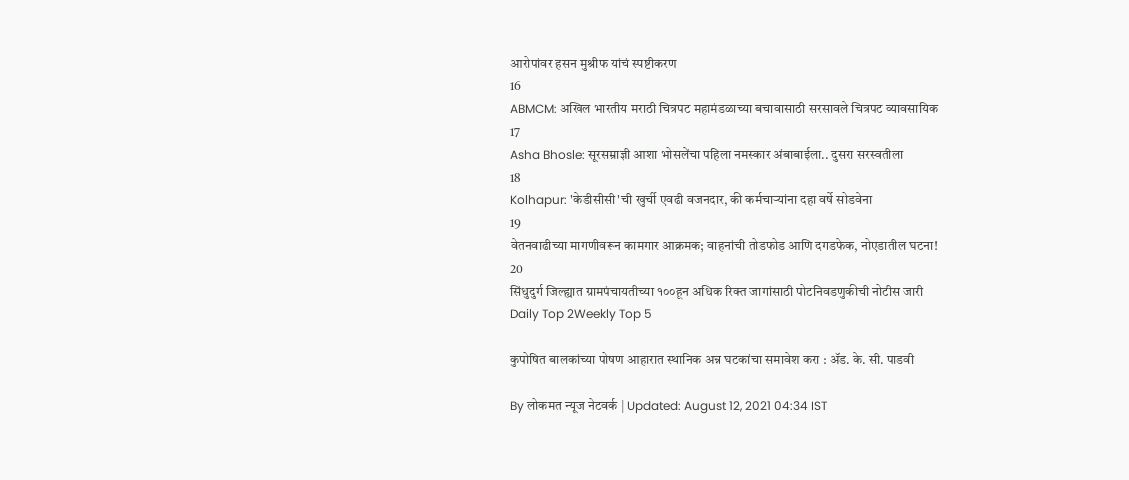आरोपांवर हसन मुश्रीफ यांचं स्पष्टीकरण
16
ABMCM: अखिल भारतीय मराठी चित्रपट महामंडळाच्या बचावासाठी सरसावले चित्रपट व्यावसायिक
17
Asha Bhosle: सूरसम्राज्ञी आशा भोसलेंचा पहिला नमस्कार अंबाबाईला.. दुसरा सरस्वतीला
18
Kolhapur: 'केडीसीसी'ची खुर्ची एवढी वजनदार, की कर्मचाऱ्यांना दहा वर्षे सोडवेना
19
वेतनवाढीच्या मागणीवरून कामगार आक्रमक; वाहनांची तोडफोड आणि दगडफेक, नोएडातील घटना!
20
सिंधुदुर्ग जिल्ह्यात ग्रामपंचायतीच्या १००हून अधिक रिक्त जागांसाठी पोटनिवडणुकीची नोटीस जारी
Daily Top 2Weekly Top 5

कुपोषित बालकांच्या पोषण आहारात स्थानिक अन्न घटकांचा समावेश करा : ॲड. के. सी. पाडवी

By लोकमत न्यूज नेटवर्क | Updated: August 12, 2021 04:34 IST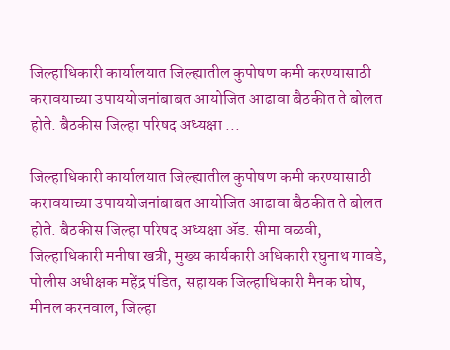जिल्हाधिकारी कार्यालयात जिल्ह्यातील कुपोषण कमी करण्यासाठी करावयाच्या उपाययोजनांबाबत आयोजित आढावा बैठकीत ते बोलत होते. बैठकीस जिल्हा परिषद अध्यक्षा ...

जिल्हाधिकारी कार्यालयात जिल्ह्यातील कुपोषण कमी करण्यासाठी करावयाच्या उपाययोजनांबाबत आयोजित आढावा बैठकीत ते बोलत होते. बैठकीस जिल्हा परिषद अध्यक्षा ॲड. सीमा वळवी, जिल्हाधिकारी मनीषा खत्री, मुख्य कार्यकारी अधिकारी रघुनाथ गावडे, पोलीस अधीक्षक महेंद्र पंडित, सहायक जिल्हाधिकारी मैनक घोष, मीनल करनवाल, जिल्हा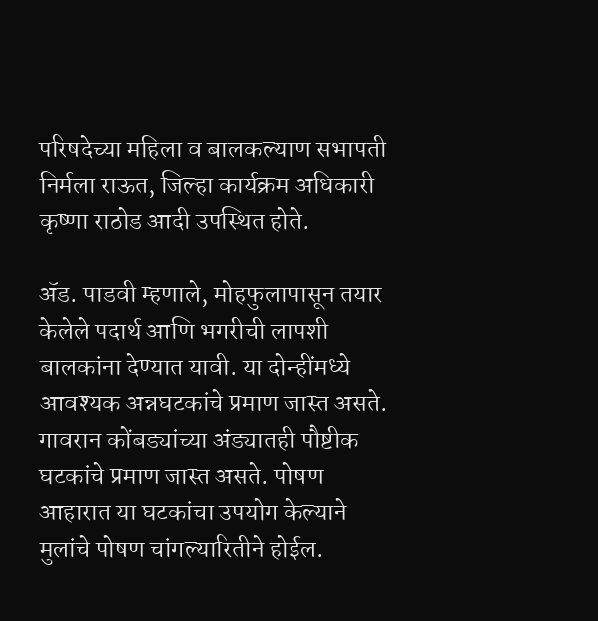परिषदेच्या महिला व बालकल्याण सभापती निर्मला राऊत, जिल्हा कार्यक्रम अधिकारी कृष्णा राठोड आदी उपस्थित होते.

ॲड. पाडवी म्हणाले, मोहफुलापासून तयार केलेले पदार्थ आणि भगरीची लापशी बालकांना देण्यात यावी. या दोन्हींमध्ये आवश्यक अन्नघटकांचे प्रमाण जास्त असते. गावरान कोंबड्यांच्या अंड्यातही पौष्टीक घटकांचे प्रमाण जास्त असते. पोषण आहारात या घटकांचा उपयोग केल्याने मुलांचे पोषण चांगल्यारितीने होईल.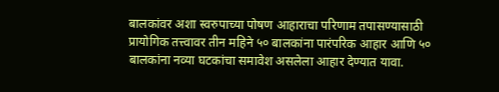बालकांवर अशा स्वरुपाच्या पोषण आहाराचा परिणाम तपासण्यासाठी प्रायोगिक तत्त्वावर तीन महिने ५० बालकांना पारंपरिक आहार आणि ५० बालकांना नव्या घटकांचा समावेश असलेला आहार देण्यात यावा.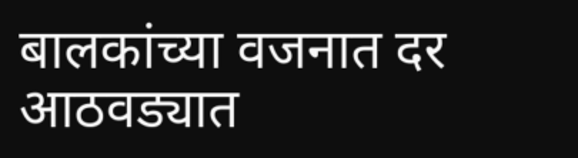बालकांच्या वजनात दर आठवड्यात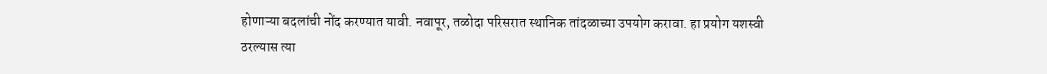होणाऱ्या बदलांची नोंद करण्यात यावी. नवापूर, तळोदा परिसरात स्थानिक तांदळाच्या उपयोग करावा. हा प्रयोग यशस्वी ठरल्यास त्या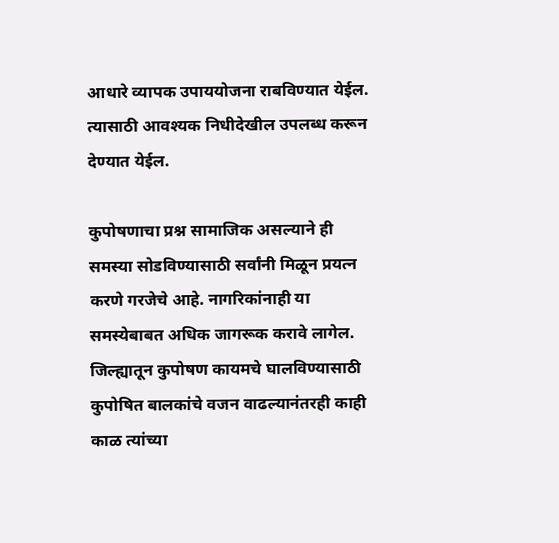आधारे व्यापक उपाययोजना राबविण्यात येईल. त्यासाठी आवश्यक निधीदेखील उपलब्ध करून देण्यात येईल.

कुपोषणाचा प्रश्न सामाजिक असल्याने ही समस्या सोडविण्यासाठी सर्वांनी मिळून प्रयत्न करणे गरजेचे आहे. नागरिकांनाही या समस्येबाबत अधिक जागरूक करावे लागेल. जिल्ह्यातून कुपोषण कायमचे घालविण्यासाठी कुपोषित बालकांचे वजन वाढल्यानंतरही काही काळ त्यांच्या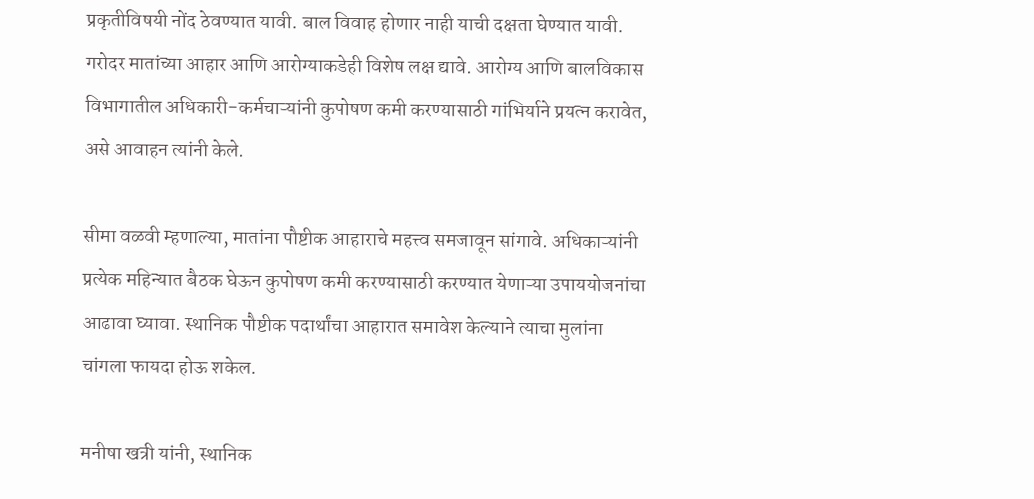प्रकृतीविषयी नोंद ठेवण्यात यावी. बाल विवाह होणार नाही याची दक्षता घेण्यात यावी. गरोदर मातांच्या आहार आणि आरोग्याकडेही विशेष लक्ष द्यावे. आरोग्य आणि बालविकास विभागातील अधिकारी-कर्मचाऱ्यांनी कुपोषण कमी करण्यासाठी गांभिर्याने प्रयत्न करावेत, असे आवाहन त्यांनी केले.

सीमा वळवी म्हणाल्या, मातांना पौष्टीक आहाराचे महत्त्व समजावून सांगावे. अधिकाऱ्यांनी प्रत्येक महिन्यात बैठक घेऊन कुपोषण कमी करण्यासाठी करण्यात येणाऱ्या उपाययोजनांचा आढावा घ्यावा. स्थानिक पौष्टीक पदार्थांचा आहारात समावेश केल्याने त्याचा मुलांना चांगला फायदा होऊ शकेल.

मनीषा खत्री यांनी, स्थानिक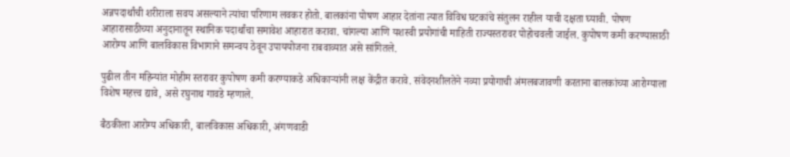अन्नपदार्थांची शरीराला सवय असल्याने त्यांचा परिणाम लवकर होतो. बालकांना पोषण आहार देतांना त्यात विविध घटकांचे संतुलन राहील याची दक्षता घ्यावी. पोषण आहारासाठीच्या अनुदानातून स्थानिक पदार्थांचा समावेश आहारात करावा. चांगल्या आणि यशस्वी प्रयोगांची माहिती राज्यस्तरावर पोहोचवली जाईल. कुपोषण कमी करण्यासाठी आरोग्य आणि बालविकास विभागाने समन्वय ठेवून उपाययोजना राबवाव्यात असे सांगितले.

पुढील तीन महिन्यांत मोहीम स्तरावर कुपोषण कमी करण्याकडे अधिकाऱ्यांनी लक्ष केंद्रीत करावे. संवेदनशीलतेने नव्या प्रयोगाची अंमलबजावणी करताना बालकांच्या आरोग्याला विशेष महत्त्व द्यावे, असे रघुनाथ गावडे म्हणाले.

बैठकीला आरोग्य अधिकारी, बालविकास अधिकारी, अंगणवाडी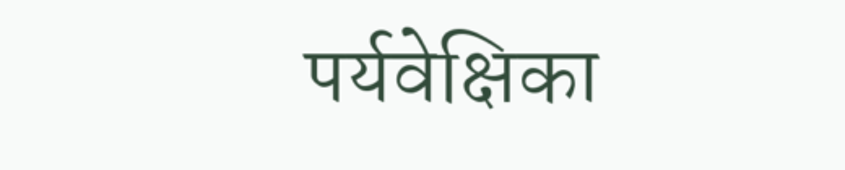पर्यवेक्षिका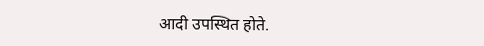आदी उपस्थित होते.